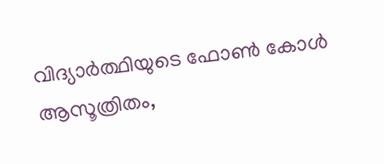വിദ്യാര്‍ത്ഥിയുടെ ഫോണ്‍ കോള്‍ ആസൂത്രിതം,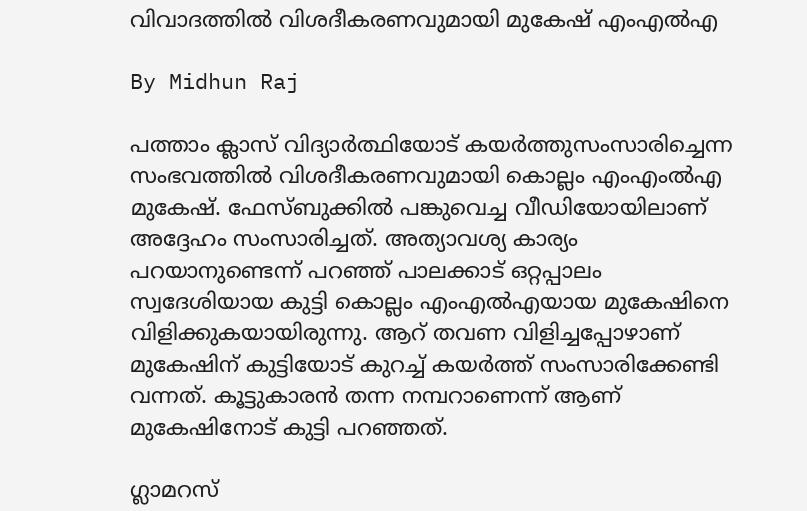വിവാദത്തില്‍ വിശദീകരണവുമായി മുകേഷ് എംഎല്‍എ

By Midhun Raj

പത്താം ക്ലാസ് വിദ്യാര്‍ത്ഥിയോട് കയര്‍ത്തുസംസാരിച്ചെന്ന സംഭവത്തില്‍ വിശദീകരണവുമായി കൊല്ലം എംഎംല്‍എ മുകേഷ്. ഫേസ്ബുക്കില്‍ പങ്കുവെച്ച വീഡിയോയിലാണ് അദ്ദേഹം സംസാരിച്ചത്. അത്യാവശ്യ കാര്യം പറയാനുണ്ടെന്ന് പറഞ്ഞ് പാലക്കാട് ഒറ്റപ്പാലം സ്വദേശിയായ കുട്ടി കൊല്ലം എംഎല്‍എയായ മുകേഷിനെ വിളിക്കുകയായിരുന്നു. ആറ് തവണ വിളിച്ചപ്പോഴാണ് മുകേഷിന് കുട്ടിയോട് കുറച്ച് കയര്‍ത്ത് സംസാരിക്കേണ്ടി വന്നത്‌. കൂട്ടുകാരന്‍ തന്ന നമ്പറാണെന്ന് ആണ് മുകേഷിനോട് കുട്ടി പറഞ്ഞത്.

ഗ്ലാമറസ്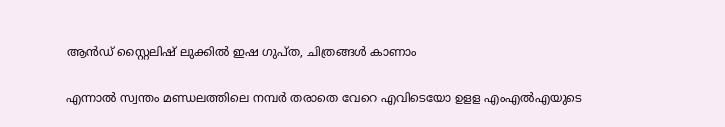ആന്‍ഡ് സ്റ്റൈലിഷ് ലുക്കില്‍ ഇഷ ഗുപ്ത, ചിത്രങ്ങള്‍ കാണാം

എന്നാല്‍ സ്വന്തം മണ്ഡലത്തിലെ നമ്പര്‍ തരാതെ വേറെ എവിടെയോ ഉളള എംഎല്‍എയുടെ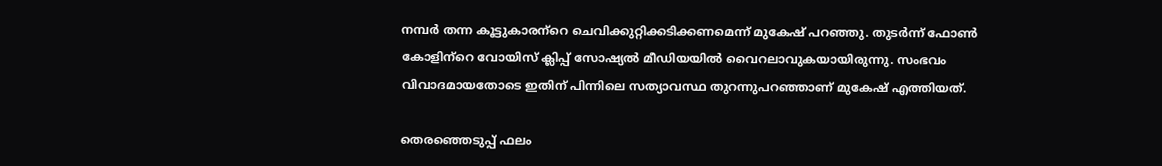നമ്പര്‍ തന്ന കൂട്ടുകാരന്‌റെ ചെവിക്കുറ്റിക്കടിക്കണമെന്ന് മുകേഷ് പറഞ്ഞു. തുടര്‍ന്ന് ഫോണ്‍ കോളിന്‌റെ വോയിസ് ക്ലിപ്പ് സോഷ്യല്‍ മീഡിയയില്‍ വൈറലാവുകയായിരുന്നു. സംഭവം വിവാദമായതോടെ ഇതിന് പിന്നിലെ സത്യാവസ്ഥ തുറന്നുപറഞ്ഞാണ് മുകേഷ് എത്തിയത്.

തെരഞ്ഞെടുപ്പ് ഫലം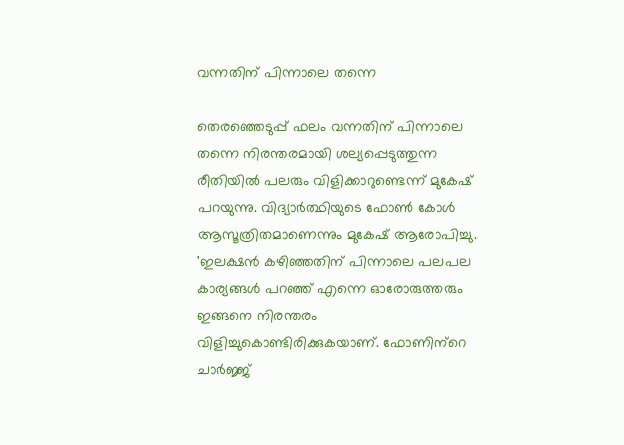വന്നതിന് പിന്നാലെ തന്നെ

തെരഞ്ഞെടുപ്പ് ഫലം വന്നതിന് പിന്നാലെ തന്നെ നിരന്തരമായി ശല്യപ്പെടുത്തുന്ന രീതിയില്‍ പലരും വിളിക്കാറുണ്ടെന്ന് മുകേഷ് പറയുന്നു. വിദ്യാര്‍ത്ഥിയുടെ ഫോണ്‍ കോള്‍ ആസൂത്രിതമാണെന്നും മുകേഷ് ആരോപിച്ചു. 'ഇലക്ഷന്‍ കഴിഞ്ഞതിന് പിന്നാലെ പലപല കാര്യങ്ങള്‍ പറഞ്ഞ് എന്നെ ഓരോരുത്തരും ഇങ്ങനെ നിരന്തരം വിളിച്ചുകൊണ്ടിരിക്കുകയാണ്. ഫോണിന്‌റെ ചാര്‍ജ്ജ്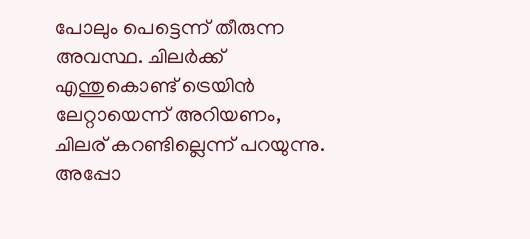പോലും പെട്ടെന്ന് തീരുന്ന അവസ്ഥ. ചിലര്‍ക്ക് എന്തുകൊണ്ട് ട്രെയിന്‍ ലേറ്റായെന്ന് അറിയണം, ചിലര് കറണ്ടില്ലെന്ന് പറയുന്നു. അപ്പോ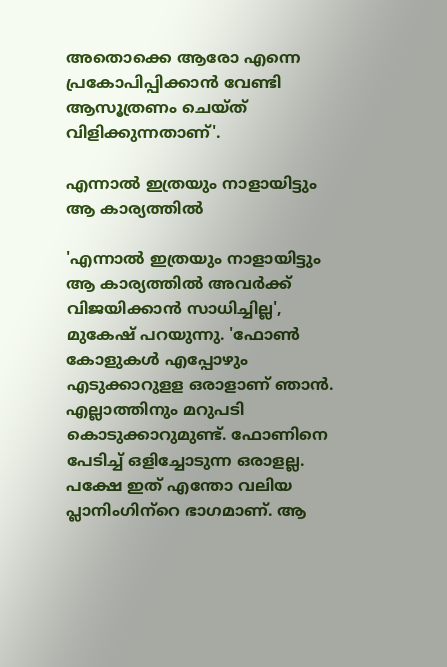അതൊക്കെ ആരോ എന്നെ പ്രകോപിപ്പിക്കാന്‍ വേണ്ടി ആസൂത്രണം ചെയ്ത് വിളിക്കുന്നതാണ്'.

എന്നാല്‍ ഇത്രയും നാളായിട്ടും ആ കാര്യത്തില്‍

'എന്നാല്‍ ഇത്രയും നാളായിട്ടും ആ കാര്യത്തില്‍ അവര്‍ക്ക് വിജയിക്കാന്‍ സാധിച്ചില്ല', മുകേഷ് പറയുന്നു. 'ഫോണ്‍ കോളുകള്‍ എപ്പോഴും എടുക്കാറുളള ഒരാളാണ് ഞാന്‍. എല്ലാത്തിനും മറുപടി കൊടുക്കാറുമുണ്ട്. ഫോണിനെ പേടിച്ച് ഒളിച്ചോടുന്ന ഒരാളല്ല. പക്ഷേ ഇത് എന്തോ വലിയ പ്ലാനിംഗിന്‌റെ ഭാഗമാണ്. ആ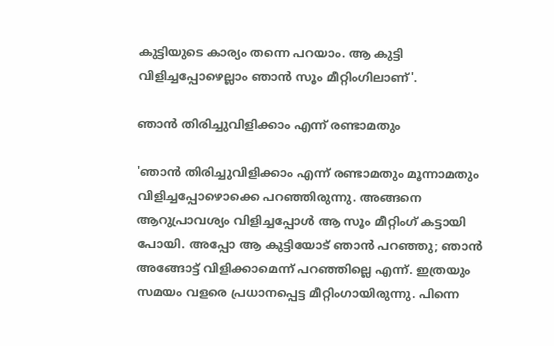കുട്ടിയുടെ കാര്യം തന്നെ പറയാം. ആ കുട്ടി വിളിച്ചപ്പോഴെല്ലാം ഞാന്‍ സൂം മീറ്റിംഗിലാണ്'.

ഞാന്‍ തിരിച്ചുവിളിക്കാം എന്ന് രണ്ടാമതും

'ഞാന്‍ തിരിച്ചുവിളിക്കാം എന്ന് രണ്ടാമതും മൂന്നാമതും വിളിച്ചപ്പോഴൊക്കെ പറഞ്ഞിരുന്നു. അങ്ങനെ ആറുപ്രാവശ്യം വിളിച്ചപ്പോള്‍ ആ സൂം മീറ്റിംഗ് കട്ടായി പോയി. അപ്പോ ആ കുട്ടിയോട് ഞാന്‍ പറഞ്ഞു; ഞാന്‍ അങ്ങോട്ട് വിളിക്കാമെന്ന് പറഞ്ഞില്ലെ എന്ന്. ഇത്രയും സമയം വളരെ പ്രധാനപ്പെട്ട മീറ്റിംഗായിരുന്നു. പിന്നെ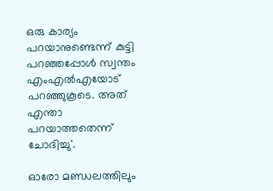ഒരു കാര്യം പറയാനുണ്ടെന്ന് കുട്ടി പറഞ്ഞപ്പോള്‍ സ്വന്തം എംഎല്‍എയോട് പറഞ്ഞുകൂടെ. അത് എന്താ പറയാത്തതെന്ന് ചോദിച്ചു'.

ഓരോ മണ്ഡലത്തിലും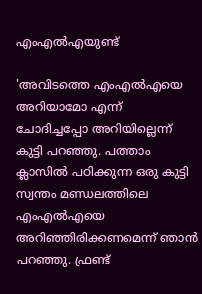എംഎല്‍എയുണ്ട്

'അവിടത്തെ എംഎല്‍എയെ അറിയാമോ എന്ന് ചോദിച്ചപ്പോ അറിയില്ലെന്ന് കുട്ടി പറഞ്ഞു. പത്താം ക്ലാസില്‍ പഠിക്കുന്ന ഒരു കുട്ടി സ്വന്തം മണ്ഡലത്തിലെ എംഎല്‍എയെ അറിഞ്ഞിരിക്കണമെന്ന് ഞാന്‍ പറഞ്ഞു. ഫ്രണ്ട്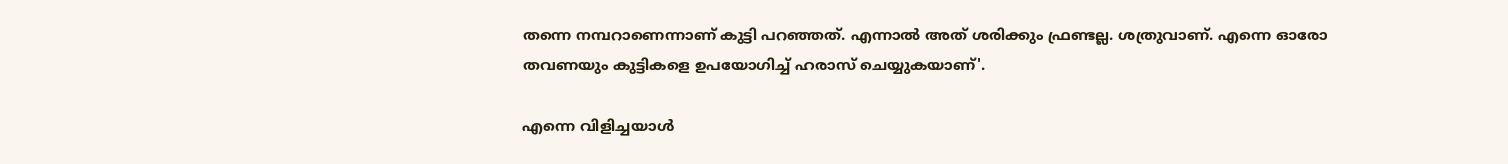തന്നെ നമ്പറാണെന്നാണ് കുട്ടി പറഞ്ഞത്. എന്നാല്‍ അത് ശരിക്കും ഫ്രണ്ടല്ല. ശത്രുവാണ്. എന്നെ ഓരോ തവണയും കുട്ടികളെ ഉപയോഗിച്ച് ഹരാസ് ചെയ്യുകയാണ്'.

എന്നെ വിളിച്ചയാള്‍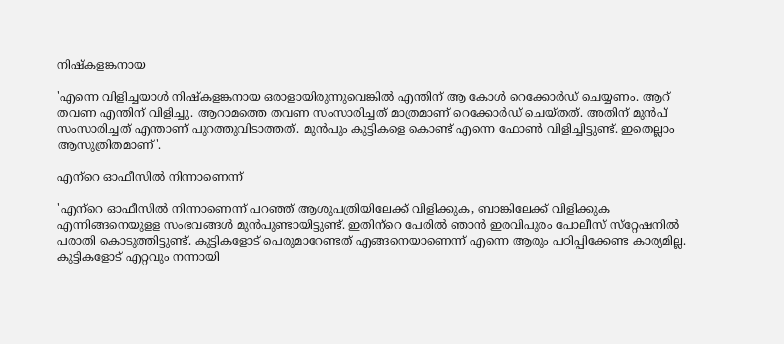നിഷ്‌കളങ്കനായ

'എന്നെ വിളിച്ചയാള്‍ നിഷ്‌കളങ്കനായ ഒരാളായിരുന്നുവെങ്കില്‍ എന്തിന് ആ കോള്‍ റെക്കോര്‍ഡ് ചെയ്യണം. ആറ് തവണ എന്തിന് വിളിച്ചു. ആറാമത്തെ തവണ സംസാരിച്ചത് മാത്രമാണ് റെക്കോര്‍ഡ് ചെയ്തത്. അതിന് മുന്‍പ് സംസാരിച്ചത് എന്താണ് പുറത്തുവിടാത്തത്. മുന്‍പും കുട്ടികളെ കൊണ്ട് എന്നെ ഫോണ്‍ വിളിച്ചിട്ടുണ്ട്. ഇതെല്ലാം ആസുത്രിതമാണ്'.

എന്‌റെ ഓഫീസില്‍ നിന്നാണെന്ന്

'എന്‌റെ ഓഫീസില്‍ നിന്നാണെന്ന് പറഞ്ഞ് ആശുപത്രിയിലേക്ക് വിളിക്കുക, ബാങ്കിലേക്ക് വിളിക്കുക എന്നിങ്ങനെയുളള സംഭവങ്ങള്‍ മുന്‍പുണ്ടായിട്ടുണ്ട്. ഇതിന്‌റെ പേരില്‍ ഞാന്‍ ഇരവിപുരം പോലീസ് സ്‌റ്റേഷനില്‍ പരാതി കൊടുത്തിട്ടുണ്ട്. കുട്ടികളോട് പെരുമാറേണ്ടത് എങ്ങനെയാണെന്ന് എന്നെ ആരും പഠിപ്പിക്കേണ്ട കാര്യമില്ല. കുട്ടികളോട് എറ്റവും നന്നായി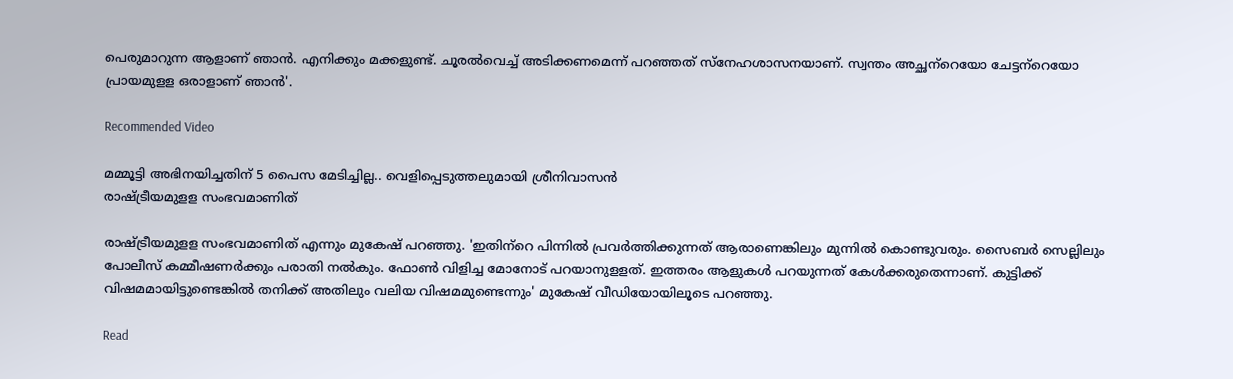പെരുമാറുന്ന ആളാണ് ഞാന്‍. എനിക്കും മക്കളുണ്ട്. ചൂരല്‍വെച്ച് അടിക്കണമെന്ന് പറഞ്ഞത് സ്‌നേഹശാസനയാണ്. സ്വന്തം അച്ഛന്‌റെയോ ചേട്ടന്‌റെയോ പ്രായമുളള ഒരാളാണ് ഞാന്‍'.

Recommended Video

മമ്മൂട്ടി അഭിനയിച്ചതിന് 5 പൈസ മേടിച്ചില്ല.. വെളിപ്പെടുത്തലുമായി ശ്രീനിവാസൻ
രാഷ്ട്രീയമുളള സംഭവമാണിത്

രാഷ്ട്രീയമുളള സംഭവമാണിത് എന്നും മുകേഷ് പറഞ്ഞു. 'ഇതിന്‌റെ പിന്നില്‍ പ്രവര്‍ത്തിക്കുന്നത് ആരാണെങ്കിലും മുന്നില്‍ കൊണ്ടുവരും. സൈബര്‍ സെല്ലിലും പോലീസ് കമ്മീഷണര്‍ക്കും പരാതി നല്‍കും. ഫോണ്‍ വിളിച്ച മോനോട് പറയാനുളളത്. ഇത്തരം ആളുകള്‍ പറയുന്നത് കേള്‍ക്കരുതെന്നാണ്. കുട്ടിക്ക് വിഷമമായിട്ടുണ്ടെങ്കില്‍ തനിക്ക് അതിലും വലിയ വിഷമമുണ്ടെന്നും' മുകേഷ് വീഡിയോയിലൂടെ പറഞ്ഞു.

Read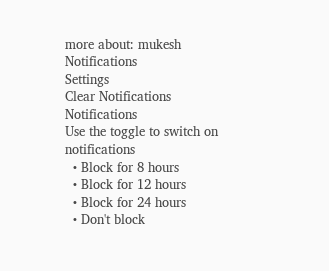more about: mukesh
Notifications
Settings
Clear Notifications
Notifications
Use the toggle to switch on notifications
  • Block for 8 hours
  • Block for 12 hours
  • Block for 24 hours
  • Don't block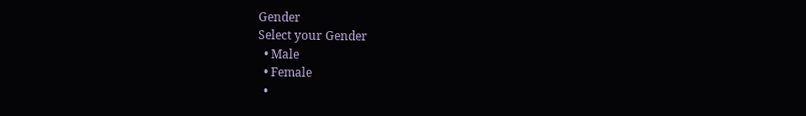Gender
Select your Gender
  • Male
  • Female
  •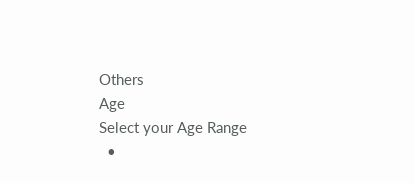Others
Age
Select your Age Range
  •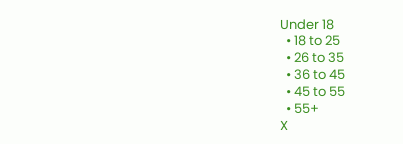Under 18
  • 18 to 25
  • 26 to 35
  • 36 to 45
  • 45 to 55
  • 55+
X